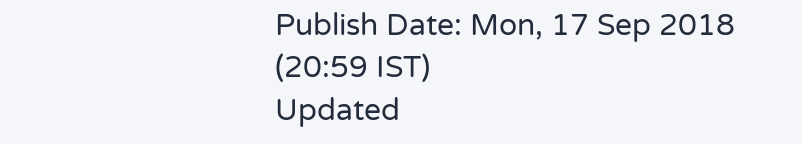Publish Date: Mon, 17 Sep 2018 (20:59 IST)
Updated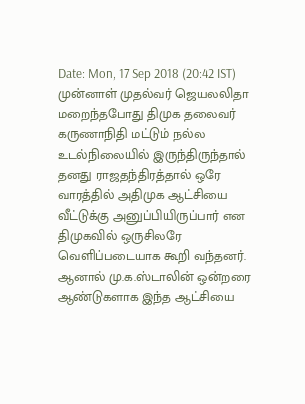Date: Mon, 17 Sep 2018 (20:42 IST)
முன்னாள் முதல்வர் ஜெயலலிதா மறைந்தபோது திமுக தலைவர் கருணாநிதி மட்டும் நல்ல உடல்நிலையில் இருந்திருந்தால் தனது ராஜதந்திரத்தால் ஒரே வாரத்தில் அதிமுக ஆட்சியை வீட்டுக்கு அனுப்பியிருப்பார் என திமுகவில் ஒருசிலரே வெளிப்படையாக கூறி வந்தனர். ஆனால் மு.க.ஸ்டாலின் ஒன்றரை ஆண்டுகளாக இந்த ஆட்சியை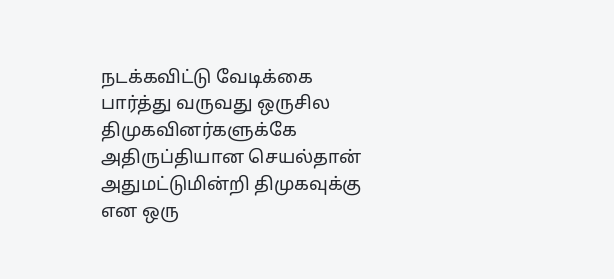நடக்கவிட்டு வேடிக்கை பார்த்து வருவது ஒருசில திமுகவினர்களுக்கே அதிருப்தியான செயல்தான்
அதுமட்டுமின்றி திமுகவுக்கு என ஒரு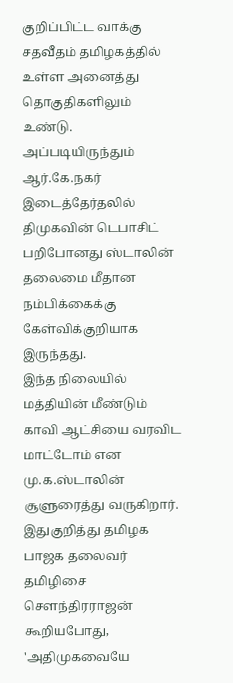குறிப்பிட்ட வாக்கு சதவீதம் தமிழகத்தில் உள்ள அனைத்து தொகுதிகளிலும் உண்டு. அப்படியிருந்தும் ஆர்.கே.நகர் இடைத்தேர்தலில் திமுகவின் டெபாசிட் பறிபோனது ஸ்டாலின் தலைமை மீதான நம்பிக்கைக்கு கேள்விக்குறியாக இருந்தது.
இந்த நிலையில் மத்தியின் மீண்டும் காவி ஆட்சியை வரவிட மாட்டோம் என மு.க.ஸ்டாலின் சூளுரைத்து வருகிறார். இதுகுறித்து தமிழக பாஜக தலைவர் தமிழிசை செளந்திரராஜன் கூறியபோது, 'அதிமுகவையே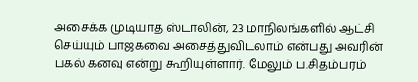அசைக்க முடியாத ஸ்டாலின், 23 மாநிலங்களில் ஆட்சி செய்யும் பாஜகவை அசைத்துவிடலாம் என்பது அவரின் பகல் கனவு என்று கூறியுள்ளார். மேலும் ப.சிதம்பரம்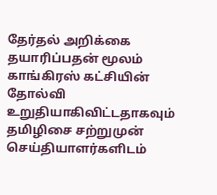தேர்தல் அறிக்கை தயாரிப்பதன் மூலம் காங்கிரஸ் கட்சியின் தோல்வி உறுதியாகிவிட்டதாகவும் தமிழிசை சற்றுமுன் செய்தியாளர்களிடம்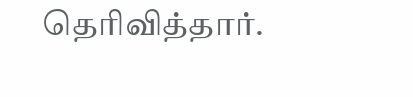தெரிவித்தார்.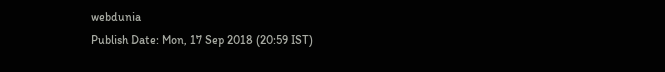webdunia
Publish Date: Mon, 17 Sep 2018 (20:59 IST)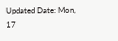Updated Date: Mon, 17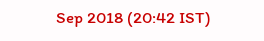Sep 2018 (20:42 IST)